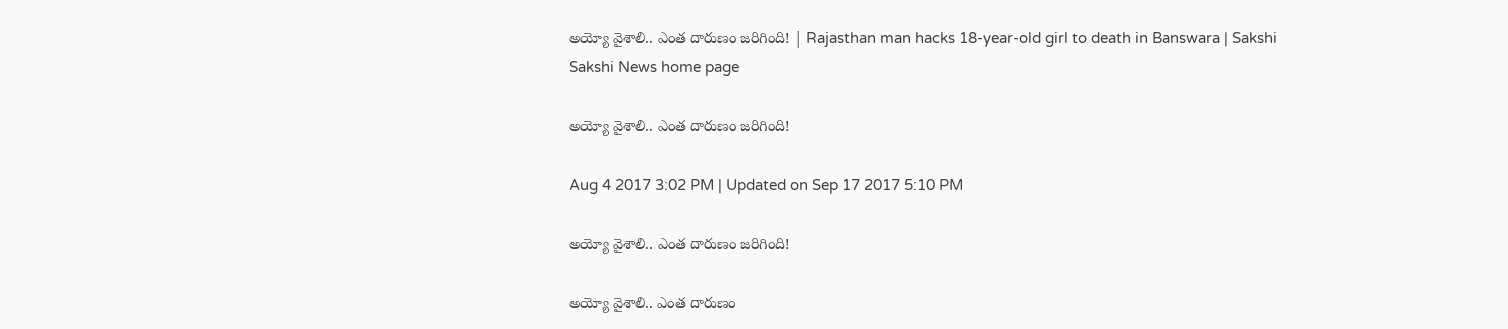అయ్యో వైశాలి.. ఎంత దారుణం జరిగింది! | Rajasthan man hacks 18-year-old girl to death in Banswara | Sakshi
Sakshi News home page

అయ్యో వైశాలి.. ఎంత దారుణం జరిగింది!

Aug 4 2017 3:02 PM | Updated on Sep 17 2017 5:10 PM

అయ్యో వైశాలి.. ఎంత దారుణం జరిగింది!

అయ్యో వైశాలి.. ఎంత దారుణం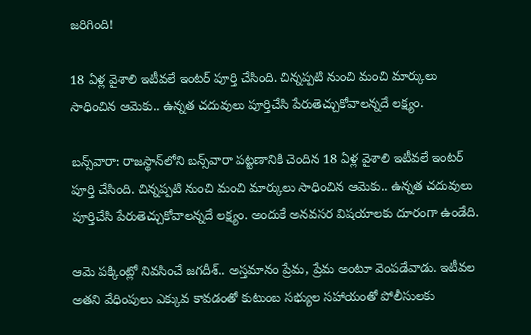జరిగింది!

18 ఏళ్ల వైశాలి ఇటీవలే ఇంటర్‌ పూర్తి చేసింది. చిన్నప్పటి నుంచి మంచి మార్కులు సాధించిన ఆమెకు.. ఉన్నత చదువులు పూర్తిచేసి పేరుతెచ్చుకోవాలన్నదే లక్ష్యం.

బన్స్‌వారా: రాజస్థాన్‌లోని బన్స్‌వారా పట్టణానికి చెందిన 18 ఏళ్ల వైశాలి ఇటీవలే ఇంటర్‌ పూర్తి చేసింది. చిన్నప్పటి నుంచి మంచి మార్కులు సాధించిన ఆమెకు.. ఉన్నత చదువులు పూర్తిచేసి పేరుతెచ్చుకోవాలన్నదే లక్ష్యం. అందుకే అనవసర విషయాలకు దూరంగా ఉండేది.

ఆమె పక్కింట్లో నివసించే జగదీశ్‌‌.. అస్తమానం ప్రేమ, ప్రేమ అంటూ వెంపడేవాడు. ఇటీవల అతని వేధింపులు ఎక్కువ కావడంతో కుటుంబ సభ్యుల సహాయంతో పోలీసులకు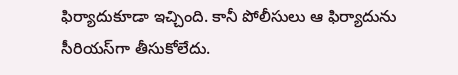ఫిర్యాదుకూడా ఇచ్చింది. కానీ పోలీసులు ఆ ఫిర్యాదును సీరియస్‌గా తీసుకోలేదు.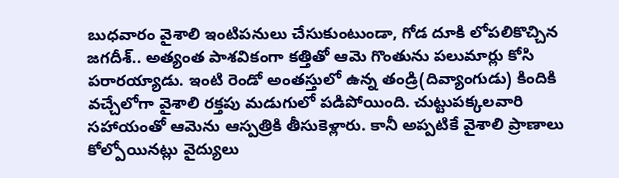బుధవారం వైశాలి ఇంటిపనులు చేసుకుంటుండా, గోడ దూకి లోపలికొచ్చిన జగదీశ్‌.. అత్యంత పాశవికంగా కత్తితో ఆమె గొంతును పలుమార్లు కోసి పరారయ్యాడు. ఇంటి రెండో అంతస్తులో ఉన్న తండ్రి(దివ్యాంగుడు) కిందికి వచ్చేలోగా వైశాలి రక్తపు మడుగులో పడిపోయింది. చుట్టుపక్కలవారి సహాయంతో ఆమెను ఆస్పత్రికి తీసుకెళ్లారు. కానీ అప్పటికే వైశాలి ప్రాణాలు కోల్పోయినట్లు వైద్యులు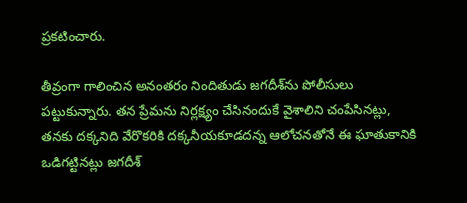ప్రకటించారు.

తీవ్రంగా గాలించిన అనంతరం నిందితుడు జగదీశ్‌ను పోలీసులు పట్టుకున్నారు. తన ప్రేమను నిర్లక్ష్యం చేసినందుకే వైశాలిని చంపేసినట్లు, తనకు దక్కనిది వేరొకరికి దక్కనీయకూడదన్న ఆలోచనతోనే ఈ ఘాతుకానికి ఒడిగట్టినట్లు జగదీశ్‌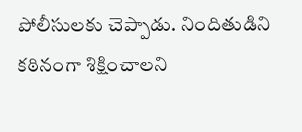పోలీసులకు చెప్పాడు. నిందితుడిని కఠినంగా శిక్షించాలని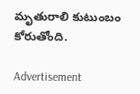మృతురాలి కుటుంబం కోరుతోంది.

Advertisement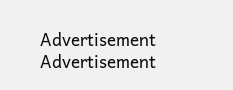Advertisement
Advertisement